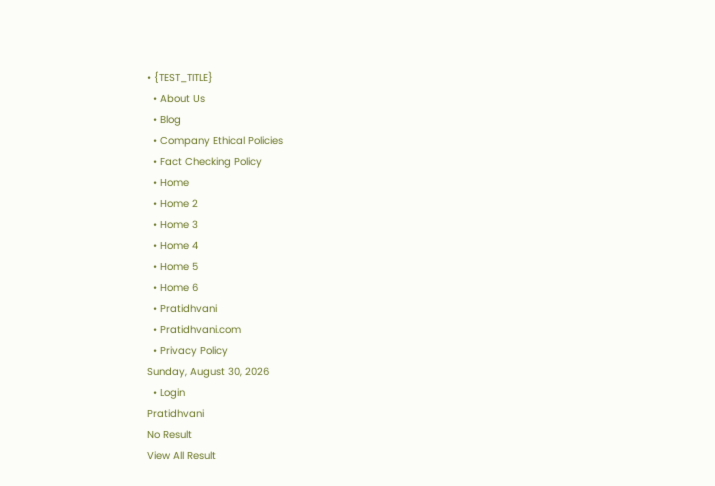• {TEST_TITLE}
  • About Us
  • Blog
  • Company Ethical Policies
  • Fact Checking Policy
  • Home
  • Home 2
  • Home 3
  • Home 4
  • Home 5
  • Home 6
  • Pratidhvani
  • Pratidhvani.com
  • Privacy Policy
Sunday, August 30, 2026
  • Login
Pratidhvani
No Result
View All Result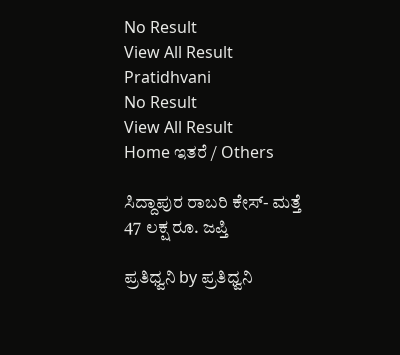No Result
View All Result
Pratidhvani
No Result
View All Result
Home ಇತರೆ / Others

ಸಿದ್ದಾಪುರ ರಾಬರಿ ಕೇಸ್- ಮತ್ತೆ 47 ಲಕ್ಷ ರೂ. ಜಪ್ತಿ

ಪ್ರತಿಧ್ವನಿ by ಪ್ರತಿಧ್ವನಿ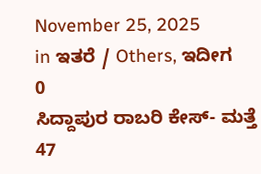November 25, 2025
in ಇತರೆ / Others, ಇದೀಗ
0
ಸಿದ್ದಾಪುರ ರಾಬರಿ ಕೇಸ್- ಮತ್ತೆ 47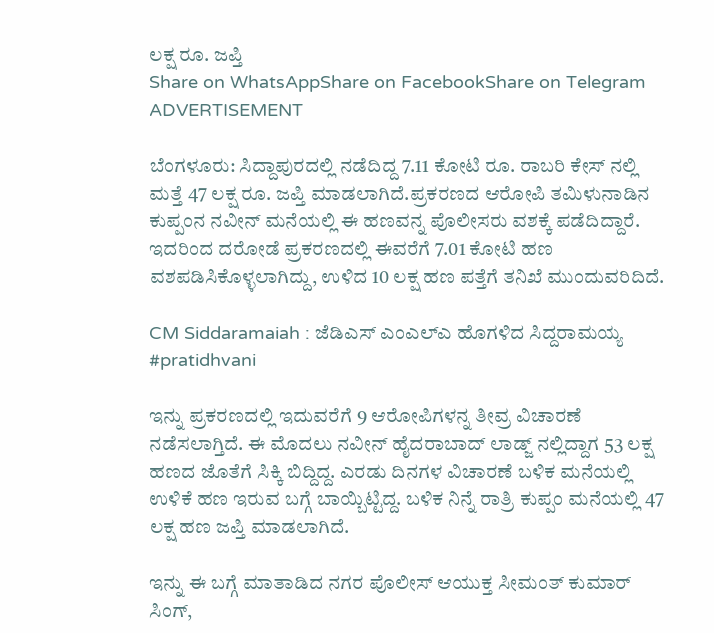ಲಕ್ಷ ರೂ. ಜಪ್ತಿ
Share on WhatsAppShare on FacebookShare on Telegram
ADVERTISEMENT

ಬೆಂಗಳೂರು: ಸಿದ್ದಾಪುರದಲ್ಲಿ ನಡೆದಿದ್ದ 7.11 ಕೋಟಿ ರೂ. ರಾಬರಿ ಕೇಸ್ ನಲ್ಲಿ ಮತ್ತೆ 47 ಲಕ್ಷ ರೂ. ಜಪ್ತಿ ಮಾಡಲಾಗಿದೆ‌.ಪ್ರಕರಣದ ಆರೋಪಿ ತಮಿಳುನಾಡಿನ ಕುಪ್ಪಂನ ನವೀನ್ ಮನೆಯಲ್ಲಿ ಈ ಹಣವನ್ನ ಪೊಲೀಸರು ವಶಕ್ಕೆ ಪಡೆದಿದ್ದಾರೆ. ಇದರಿಂದ ದರೋಡೆ ಪ್ರಕರಣದಲ್ಲಿ ಈವರೆಗೆ 7.01 ಕೋಟಿ ಹಣ ವಶಪಡಿಸಿಕೊಳ್ಳಲಾಗಿದ್ದು, ಉಳಿದ 10 ಲಕ್ಷ ಹಣ ಪತ್ತೆಗೆ ತನಿಖೆ ಮುಂದುವರಿದಿದೆ.

CM Siddaramaiah : ಜೆಡಿಎಸ್ ಎಂಎಲ್ಎ ಹೊಗಳಿದ ಸಿದ್ದರಾಮಯ್ಯ #pratidhvani

ಇನ್ನು ಪ್ರಕರಣದಲ್ಲಿ ಇದುವರೆಗೆ 9 ಆರೋಪಿಗಳನ್ನ ತೀವ್ರ ವಿಚಾರಣೆ ನಡೆಸಲಾಗ್ತಿದೆ. ಈ‌ ಮೊದಲು ನವೀನ್ ಹೈದರಾಬಾದ್ ಲಾಡ್ಜ್ ನಲ್ಲಿದ್ದಾಗ 53 ಲಕ್ಷ ಹಣದ ಜೊತೆಗೆ ಸಿಕ್ಕಿ ಬಿದ್ದಿದ್ದ. ಎರಡು ದಿನಗಳ ವಿಚಾರಣೆ ಬಳಿಕ ಮನೆಯಲ್ಲಿ ಉಳಿಕೆ ಹಣ ಇರುವ ಬಗ್ಗೆ ಬಾಯ್ಬಿಟ್ಟಿದ್ದ. ಬಳಿಕ ನಿನ್ನೆ ರಾತ್ರಿ ಕುಪ್ಪಂ ಮನೆಯಲ್ಲಿ 47 ಲಕ್ಷ ಹಣ ಜಪ್ತಿ ಮಾಡಲಾಗಿದೆ.

ಇನ್ನು ಈ ಬಗ್ಗೆ ಮಾತಾಡಿದ ನಗರ ಪೊಲೀಸ್ ಆಯುಕ್ತ ಸೀಮಂತ್ ಕುಮಾರ್ ಸಿಂಗ್,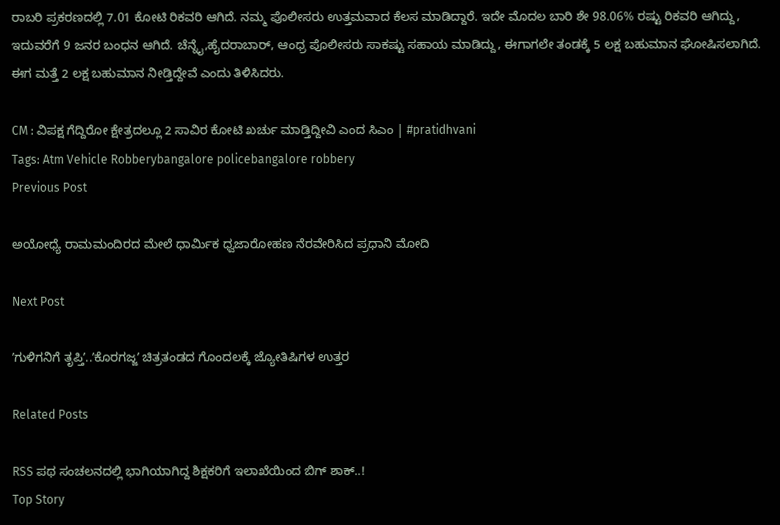ರಾಬರಿ ಪ್ರಕರಣದಲ್ಲಿ 7.01 ಕೋಟಿ ರಿಕವರಿ ಆಗಿದೆ. ನಮ್ಮ ಪೊಲೀಸರು ಉತ್ತಮವಾದ ಕೆಲಸ ಮಾಡಿದ್ದಾರೆ. ಇದೇ ಮೊದಲ ಬಾರಿ ಶೇ 98.06% ರಷ್ಟು ರಿಕವರಿ ಆಗಿದ್ದು, ಇದುವರೆಗೆ 9 ಜನರ ಬಂಧನ ಆಗಿದೆ. ಚೆನ್ನೈ,ಹೈದರಾಬಾರ್, ಆಂಧ್ರ ಪೊಲೀಸರು ಸಾಕಷ್ಟು ಸಹಾಯ ಮಾಡಿದ್ದು, ಈಗಾಗಲೇ ತಂಡಕ್ಕೆ 5 ಲಕ್ಷ ಬಹುಮಾನ ಘೋಷಿಸಲಾಗಿದೆ. ಈಗ ಮತ್ತೆ 2 ಲಕ್ಷ ಬಹುಮಾನ ನೀಡ್ತಿದ್ದೇವೆ ಎಂದು ತಿಳಿಸಿದರು.

CM : ವಿಪಕ್ಷ ಗೆದ್ದಿರೋ ಕ್ಷೇತ್ರದಲ್ಲೂ 2 ಸಾವಿರ ಕೋಟಿ ಖರ್ಚು ಮಾಡ್ತಿದ್ದೀವಿ ಎಂದ ಸಿಎಂ | #pratidhvani
Tags: Atm Vehicle Robberybangalore policebangalore robbery
Previous Post

ಅಯೋಧ್ಯೆ ರಾಮಮಂದಿರದ ಮೇಲೆ ಧಾರ್ಮಿಕ ಧ್ವಜಾರೋಹಣ ನೆರವೇರಿಸಿದ ಪ್ರಧಾನಿ ಮೋದಿ

Next Post

ʼಗುಳಿಗನಿಗೆ ತೃಪ್ತಿʼ..ʼಕೊರಗಜ್ಜʼ ಚಿತ್ರತಂಡದ ಗೊಂದಲಕ್ಕೆ ಜ್ಯೋತಿಷಿಗಳ ಉತ್ತರ

Related Posts

RSS ಪಥ ಸಂಚಲನದಲ್ಲಿ ಭಾಗಿಯಾಗಿದ್ದ ಶಿಕ್ಷಕರಿಗೆ ಇಲಾಖೆಯಿಂದ ಬಿಗ್‌ ಶಾಕ್..!
Top Story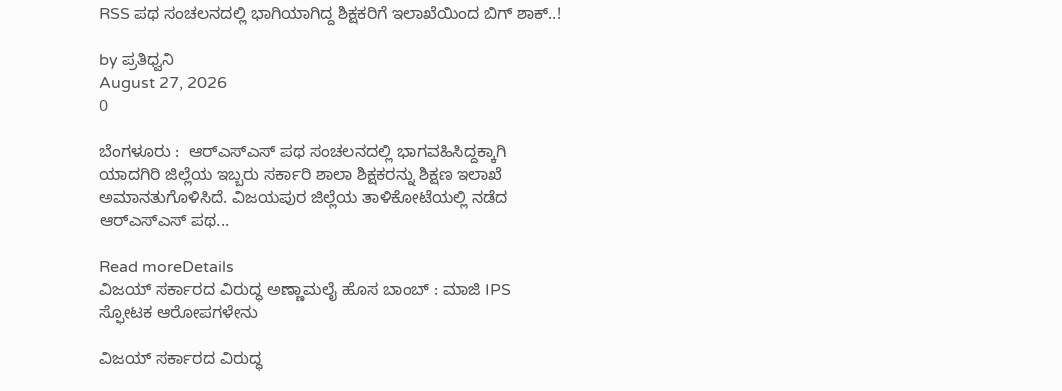RSS ಪಥ ಸಂಚಲನದಲ್ಲಿ ಭಾಗಿಯಾಗಿದ್ದ ಶಿಕ್ಷಕರಿಗೆ ಇಲಾಖೆಯಿಂದ ಬಿಗ್‌ ಶಾಕ್..!

by ಪ್ರತಿಧ್ವನಿ
August 27, 2026
0

ಬೆಂಗಳೂರು :  ಆರ್‌ಎಸ್‌ಎಸ್ ಪಥ ಸಂಚಲನದಲ್ಲಿ ಭಾಗವಹಿಸಿದ್ದಕ್ಕಾಗಿ ಯಾದಗಿರಿ ಜಿಲ್ಲೆಯ ಇಬ್ಬರು ಸರ್ಕಾರಿ ಶಾಲಾ ಶಿಕ್ಷಕರನ್ನು ಶಿಕ್ಷಣ ಇಲಾಖೆ ಅಮಾನತುಗೊಳಿಸಿದೆ. ವಿಜಯಪುರ ಜಿಲ್ಲೆಯ ತಾಳಿಕೋಟೆಯಲ್ಲಿ ನಡೆದ ಆರ್‌ಎಸ್‌ಎಸ್ ಪಥ...

Read moreDetails
ವಿಜಯ್‌ ಸರ್ಕಾರದ ವಿರುದ್ಧ ಅಣ್ಣಾಮಲೈ ಹೊಸ ಬಾಂಬ್‌ : ಮಾಜಿ IPS ಸ್ಫೋಟಕ ಆರೋಪಗಳೇನು

ವಿಜಯ್‌ ಸರ್ಕಾರದ ವಿರುದ್ಧ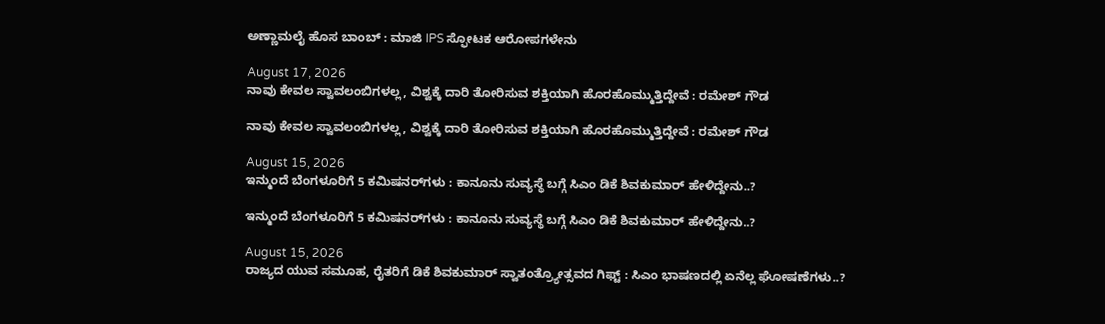ಅಣ್ಣಾಮಲೈ ಹೊಸ ಬಾಂಬ್‌ : ಮಾಜಿ IPS ಸ್ಫೋಟಕ ಆರೋಪಗಳೇನು

August 17, 2026
ನಾವು ಕೇವಲ ಸ್ವಾವಲಂಬಿಗಳಲ್ಲ, ವಿಶ್ವಕ್ಕೆ ದಾರಿ ತೋರಿಸುವ ಶಕ್ತಿಯಾಗಿ ಹೊರಹೊಮ್ಮುತ್ತಿದ್ದೇವೆ : ರಮೇಶ್ ಗೌಡ

ನಾವು ಕೇವಲ ಸ್ವಾವಲಂಬಿಗಳಲ್ಲ, ವಿಶ್ವಕ್ಕೆ ದಾರಿ ತೋರಿಸುವ ಶಕ್ತಿಯಾಗಿ ಹೊರಹೊಮ್ಮುತ್ತಿದ್ದೇವೆ : ರಮೇಶ್ ಗೌಡ

August 15, 2026
ಇನ್ಮುಂದೆ ಬೆಂಗಳೂರಿಗೆ 5 ಕಮಿಷನರ್‌ಗಳು : ಕಾನೂನು ಸುವ್ಯಸ್ಥೆ ಬಗ್ಗೆ ಸಿಎಂ ಡಿಕೆ ಶಿವಕುಮಾರ್‌ ಹೇಳಿದ್ದೇನು..?

ಇನ್ಮುಂದೆ ಬೆಂಗಳೂರಿಗೆ 5 ಕಮಿಷನರ್‌ಗಳು : ಕಾನೂನು ಸುವ್ಯಸ್ಥೆ ಬಗ್ಗೆ ಸಿಎಂ ಡಿಕೆ ಶಿವಕುಮಾರ್‌ ಹೇಳಿದ್ದೇನು..?

August 15, 2026
ರಾಜ್ಯದ ಯುವ ಸಮೂಹ, ರೈತರಿಗೆ ಡಿಕೆ ಶಿವಕುಮಾರ್‌ ಸ್ವಾತಂತ್ರ್ಯೋತ್ಸವದ ಗಿಫ್ಟ್‌ : ಸಿಎಂ ಭಾಷಣದಲ್ಲಿ ಏನೆಲ್ಲ ಘೋಷಣೆಗಳು..?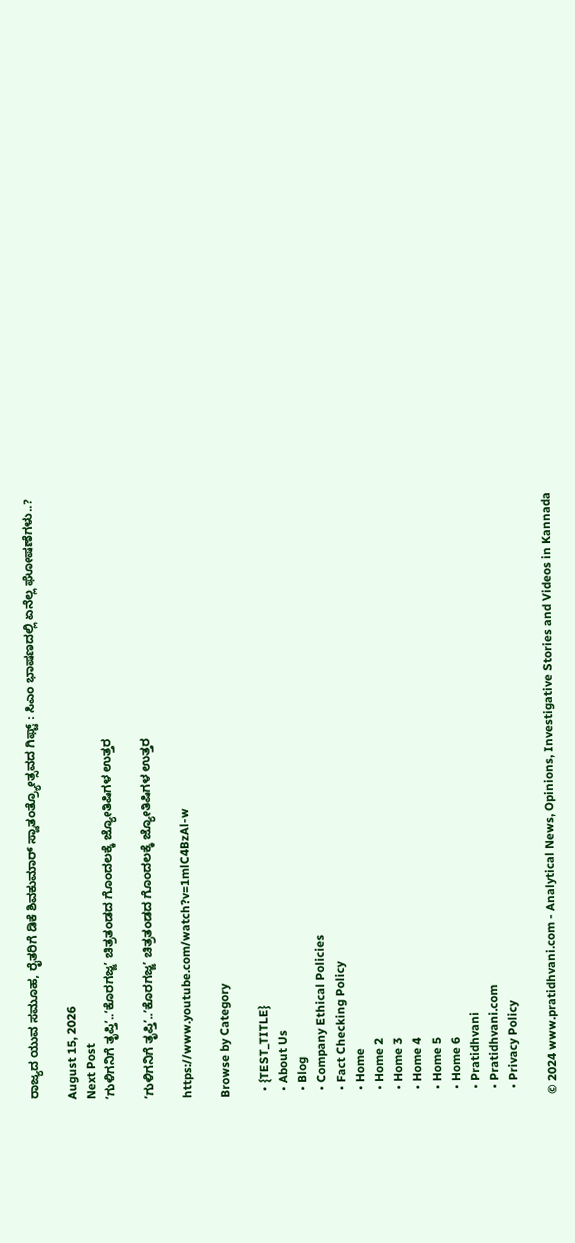ರಾಜ್ಯದ ಯುವ ಸಮೂಹ, ರೈತರಿಗೆ ಡಿಕೆ ಶಿವಕುಮಾರ್‌ ಸ್ವಾತಂತ್ರ್ಯೋತ್ಸವದ ಗಿಫ್ಟ್‌ : ಸಿಎಂ ಭಾಷಣದಲ್ಲಿ ಏನೆಲ್ಲ ಘೋಷಣೆಗಳು..?

August 15, 2026
Next Post
ʼಗುಳಿಗನಿಗೆ ತೃಪ್ತಿʼ..ʼಕೊರಗಜ್ಜʼ ಚಿತ್ರತಂಡದ ಗೊಂದಲಕ್ಕೆ ಜ್ಯೋತಿಷಿಗಳ ಉತ್ತರ

ʼಗುಳಿಗನಿಗೆ ತೃಪ್ತಿʼ..ʼಕೊರಗಜ್ಜʼ ಚಿತ್ರತಂಡದ ಗೊಂದಲಕ್ಕೆ ಜ್ಯೋತಿಷಿಗಳ ಉತ್ತರ

https://www.youtube.com/watch?v=1mlC4BzAl-w

Browse by Category

  • {TEST_TITLE}
  • About Us
  • Blog
  • Company Ethical Policies
  • Fact Checking Policy
  • Home
  • Home 2
  • Home 3
  • Home 4
  • Home 5
  • Home 6
  • Pratidhvani
  • Pratidhvani.com
  • Privacy Policy

© 2024 www.pratidhvani.com - Analytical News, Opinions, Investigative Stories and Videos in Kannada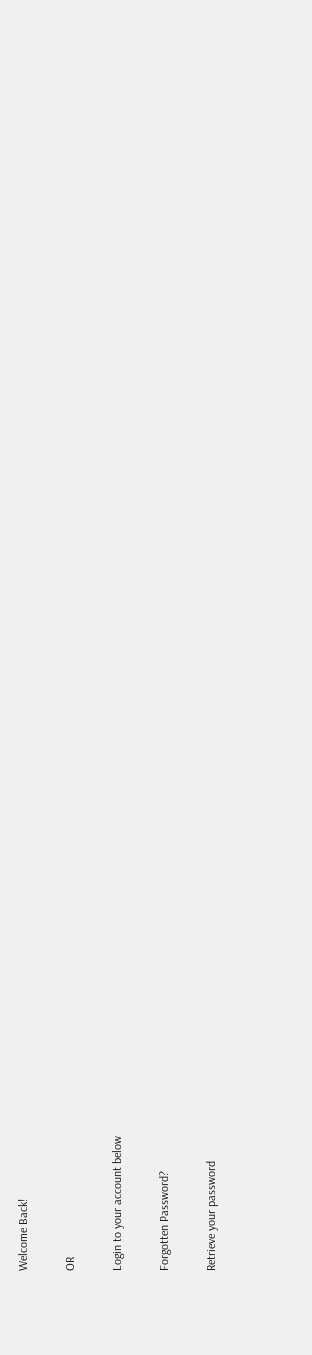Welcome Back!

OR

Login to your account below

Forgotten Password?

Retrieve your password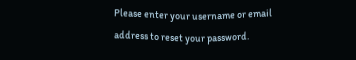Please enter your username or email address to reset your password.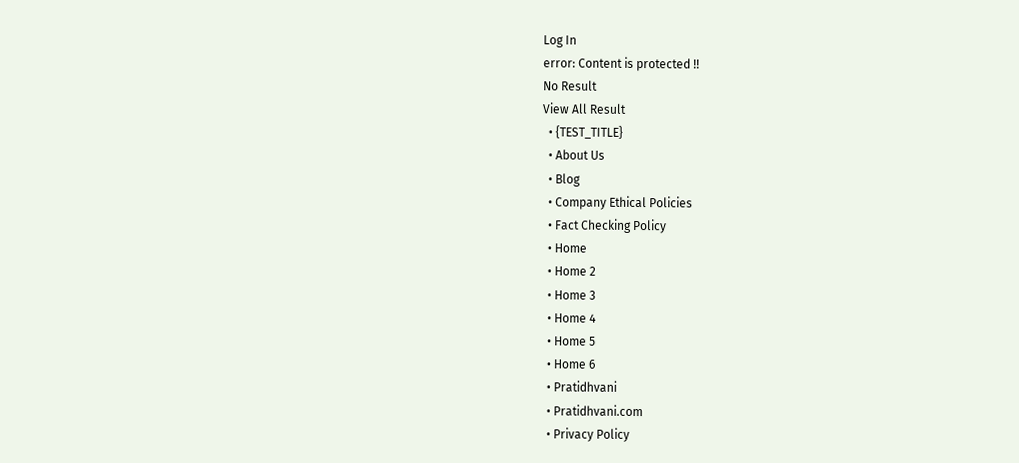Log In
error: Content is protected !!
No Result
View All Result
  • {TEST_TITLE}
  • About Us
  • Blog
  • Company Ethical Policies
  • Fact Checking Policy
  • Home
  • Home 2
  • Home 3
  • Home 4
  • Home 5
  • Home 6
  • Pratidhvani
  • Pratidhvani.com
  • Privacy Policy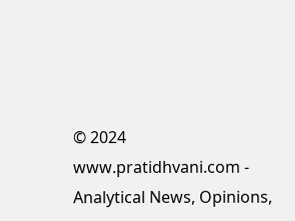© 2024 www.pratidhvani.com - Analytical News, Opinions,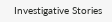Investigative Stories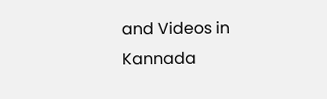and Videos in Kannada